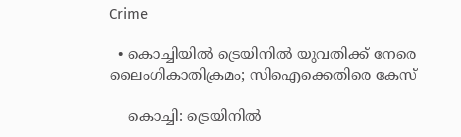Crime

  • കൊച്ചിയില്‍ ട്രെയിനില്‍ യുവതിക്ക് നേരെ ലൈംഗികാതിക്രമം; സിഐക്കെതിരെ കേസ്

    കൊച്ചി: ട്രെയിനില്‍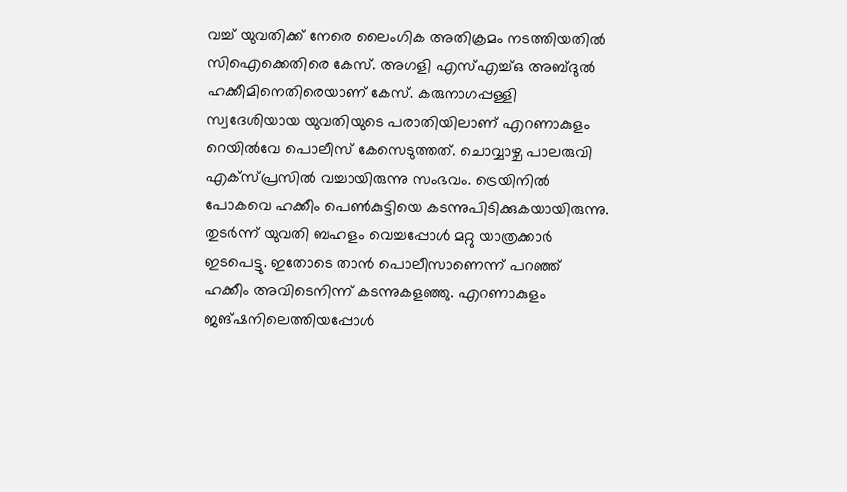വച്ച് യുവതിക്ക് നേരെ ലൈംഗിക അതിക്രമം നടത്തിയതില്‍ സിഐക്കെതിരെ കേസ്. അഗളി എസ്എച്ച്ഒ അബ്ദുല്‍ ഹക്കീമിനെതിരെയാണ് കേസ്. കരുനാഗപ്പള്ളി സ്വദേശിയായ യുവതിയുടെ പരാതിയിലാണ് എറണാകുളം റെയില്‍വേ പൊലീസ് കേസെടുത്തത്. ചൊവ്വാഴ്ച പാലരുവി എക്‌സ്പ്രസില്‍ വച്ചായിരുന്നു സംഭവം. ട്രെയിനില്‍ പോകവെ ഹക്കീം പെണ്‍കുട്ടിയെ കടന്നുപിടിക്കുകയായിരുന്നു. തുടര്‍ന്ന് യുവതി ബഹളം വെച്ചപ്പോള്‍ മറ്റു യാത്രക്കാര്‍ ഇടപെട്ടു. ഇതോടെ താന്‍ പൊലീസാണെന്ന് പറഞ്ഞ് ഹക്കീം അവിടെനിന്ന് കടന്നുകളഞ്ഞു. എറണാകുളം ജങ്ഷനിലെത്തിയപ്പോള്‍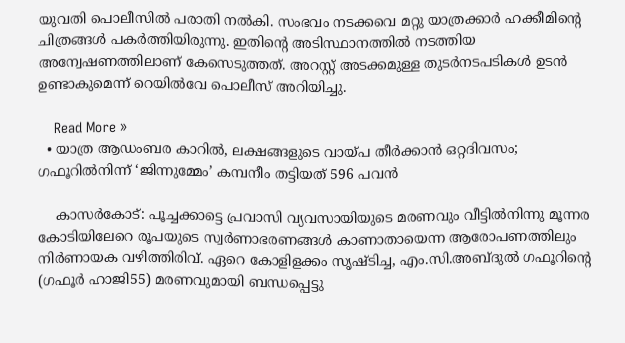യുവതി പൊലീസില്‍ പരാതി നല്‍കി. സംഭവം നടക്കവെ മറ്റു യാത്രക്കാര്‍ ഹക്കീമിന്റെ ചിത്രങ്ങള്‍ പകര്‍ത്തിയിരുന്നു. ഇതിന്റെ അടിസ്ഥാനത്തില്‍ നടത്തിയ അന്വേഷണത്തിലാണ് കേസെടുത്തത്. അറസ്റ്റ് അടക്കമുള്ള തുടര്‍നടപടികള്‍ ഉടന്‍ ഉണ്ടാകുമെന്ന് റെയില്‍വേ പൊലീസ് അറിയിച്ചു.

    Read More »
  • യാത്ര ആഡംബര കാറില്‍, ലക്ഷങ്ങളുടെ വായ്പ തീര്‍ക്കാന്‍ ഒറ്റദിവസം; ഗഫൂറില്‍നിന്ന് ‘ജിന്നുമ്മേം’ കമ്പനീം തട്ടിയത് 596 പവന്‍

    കാസര്‍കോട്: പൂച്ചക്കാട്ടെ പ്രവാസി വ്യവസായിയുടെ മരണവും വീട്ടില്‍നിന്നു മൂന്നര കോടിയിലേറെ രൂപയുടെ സ്വര്‍ണാഭരണങ്ങള്‍ കാണാതായെന്ന ആരോപണത്തിലും നിര്‍ണായക വഴിത്തിരിവ്. ഏറെ കോളിളക്കം സൃഷ്ടിച്ച, എം.സി.അബ്ദുല്‍ ഗഫൂറിന്റെ (ഗഫൂര്‍ ഹാജി55) മരണവുമായി ബന്ധപ്പെട്ടു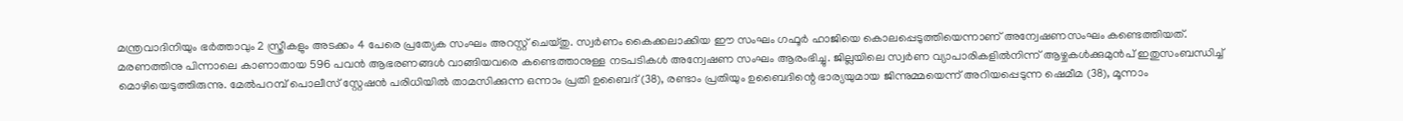മന്ത്രവാദിനിയും ഭര്‍ത്താവും 2 സ്ത്രീകളും അടക്കം 4 പേരെ പ്രത്യേക സംഘം അറസ്റ്റ് ചെയ്തു. സ്വര്‍ണം കൈക്കലാക്കിയ ഈ സംഘം ഗഫൂര്‍ ഹാജിയെ കൊലപ്പെടുത്തിയെന്നാണ് അന്വേഷണസംഘം കണ്ടെത്തിയത്. മരണത്തിനു പിന്നാലെ കാണാതായ 596 പവന്‍ ആഭരണങ്ങള്‍ വാങ്ങിയവരെ കണ്ടെത്താനുള്ള നടപടികള്‍ അന്വേഷണ സംഘം ആരംഭിച്ചു. ജില്ലയിലെ സ്വര്‍ണ വ്യാപാരികളില്‍നിന്ന് ആഴ്ചകള്‍ക്കുമുന്‍പ് ഇതുസംബന്ധിച്ച് മൊഴിയെടുത്തിരുന്നു. മേല്‍പറമ്പ് പൊലീസ് സ്റ്റേഷന്‍ പരിധിയില്‍ താമസിക്കുന്ന ഒന്നാം പ്രതി ഉബൈദ് (38), രണ്ടാം പ്രതിയും ഉബൈദിന്റെ ഭാര്യയുമായ ജിന്നുമ്മയെന്ന് അറിയപ്പെടുന്ന ഷെമീമ (38), മൂന്നാം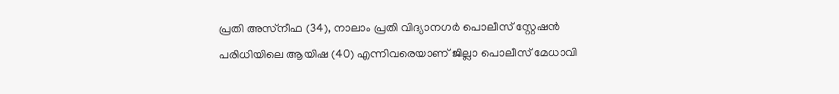പ്രതി അസ്‌നീഫ (34), നാലാം പ്രതി വിദ്യാനഗര്‍ പൊലീസ് സ്റ്റേഷന്‍ പരിധിയിലെ ആയിഷ (40) എന്നിവരെയാണ് ജില്ലാ പൊലീസ് മേധാവി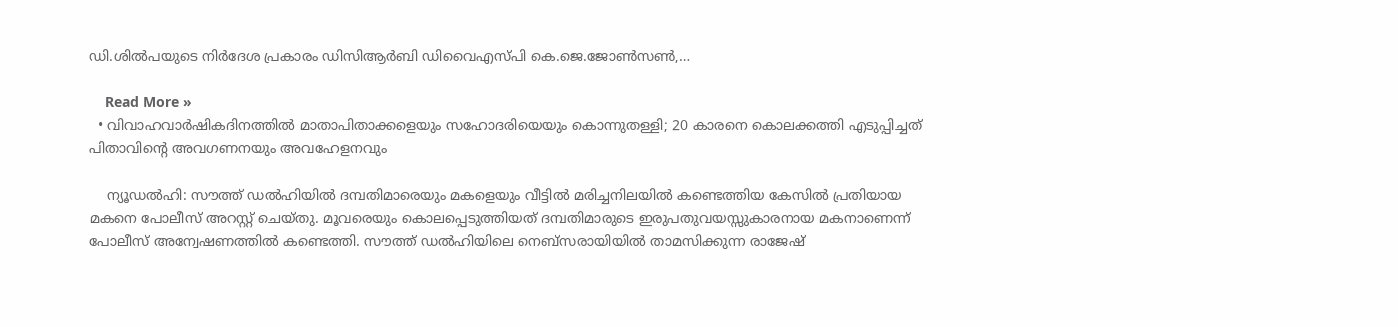ഡി.ശില്‍പയുടെ നിര്‍ദേശ പ്രകാരം ഡിസിആര്‍ബി ഡിവൈഎസ്പി കെ.ജെ.ജോണ്‍സണ്‍,…

    Read More »
  • വിവാഹവാര്‍ഷികദിനത്തില്‍ മാതാപിതാക്കളെയും സഹോദരിയെയും കൊന്നുതള്ളി; 20 കാരനെ കൊലക്കത്തി എടുപ്പിച്ചത് പിതാവിന്റെ അവഗണനയും അവഹേളനവും

    ന്യൂഡല്‍ഹി: സൗത്ത് ഡല്‍ഹിയില്‍ ദമ്പതിമാരെയും മകളെയും വീട്ടില്‍ മരിച്ചനിലയില്‍ കണ്ടെത്തിയ കേസില്‍ പ്രതിയായ മകനെ പോലീസ് അറസ്റ്റ് ചെയ്തു. മൂവരെയും കൊലപ്പെടുത്തിയത് ദമ്പതിമാരുടെ ഇരുപതുവയസ്സുകാരനായ മകനാണെന്ന് പോലീസ് അന്വേഷണത്തില്‍ കണ്ടെത്തി. സൗത്ത് ഡല്‍ഹിയിലെ നെബ്സരായിയില്‍ താമസിക്കുന്ന രാജേഷ്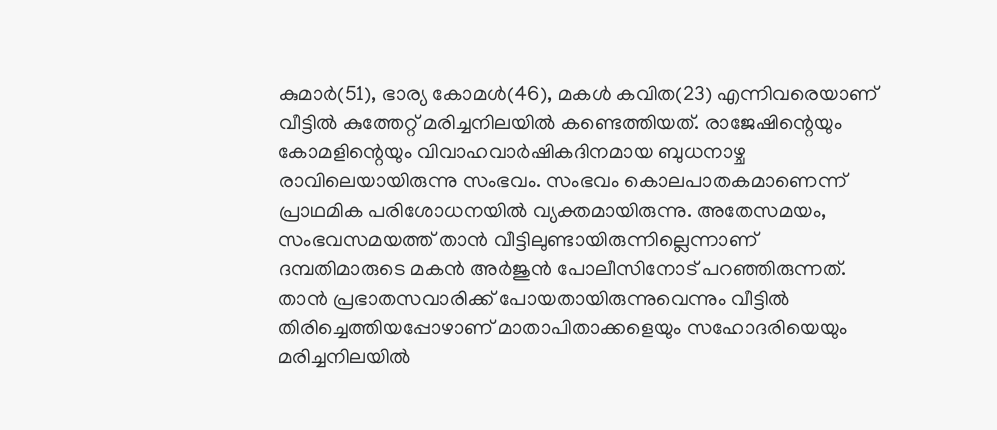കുമാര്‍(51), ഭാര്യ കോമള്‍(46), മകള്‍ കവിത(23) എന്നിവരെയാണ് വീട്ടില്‍ കുത്തേറ്റ് മരിച്ചനിലയില്‍ കണ്ടെത്തിയത്. രാജേഷിന്റെയും കോമളിന്റെയും വിവാഹവാര്‍ഷികദിനമായ ബുധനാഴ്ച രാവിലെയായിരുന്നു സംഭവം. സംഭവം കൊലപാതകമാണെന്ന് പ്രാഥമിക പരിശോധനയില്‍ വ്യക്തമായിരുന്നു. അതേസമയം, സംഭവസമയത്ത് താന്‍ വീട്ടിലുണ്ടായിരുന്നില്ലെന്നാണ് ദമ്പതിമാരുടെ മകന്‍ അര്‍ജുന്‍ പോലീസിനോട് പറഞ്ഞിരുന്നത്. താന്‍ പ്രഭാതസവാരിക്ക് പോയതായിരുന്നുവെന്നും വീട്ടില്‍ തിരിച്ചെത്തിയപ്പോഴാണ് മാതാപിതാക്കളെയും സഹോദരിയെയും മരിച്ചനിലയില്‍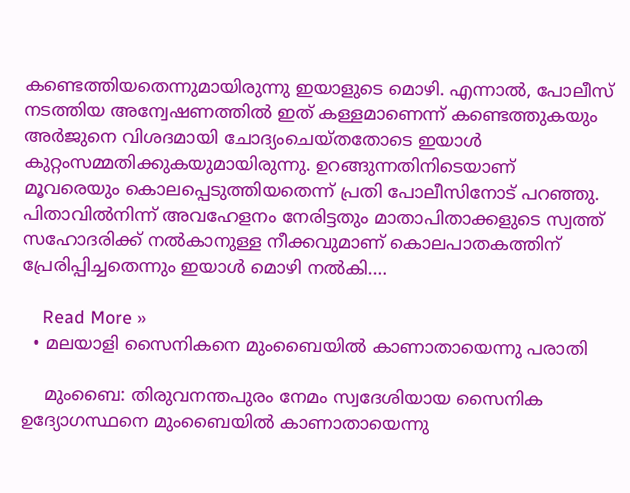കണ്ടെത്തിയതെന്നുമായിരുന്നു ഇയാളുടെ മൊഴി. എന്നാല്‍, പോലീസ് നടത്തിയ അന്വേഷണത്തില്‍ ഇത് കള്ളമാണെന്ന് കണ്ടെത്തുകയും അര്‍ജുനെ വിശദമായി ചോദ്യംചെയ്തതോടെ ഇയാള്‍ കുറ്റംസമ്മതിക്കുകയുമായിരുന്നു. ഉറങ്ങുന്നതിനിടെയാണ് മൂവരെയും കൊലപ്പെടുത്തിയതെന്ന് പ്രതി പോലീസിനോട് പറഞ്ഞു. പിതാവില്‍നിന്ന് അവഹേളനം നേരിട്ടതും മാതാപിതാക്കളുടെ സ്വത്ത് സഹോദരിക്ക് നല്‍കാനുള്ള നീക്കവുമാണ് കൊലപാതകത്തിന് പ്രേരിപ്പിച്ചതെന്നും ഇയാള്‍ മൊഴി നല്‍കി.…

    Read More »
  • മലയാളി സൈനികനെ മുംബൈയില്‍ കാണാതായെന്നു പരാതി

    മുംബൈ: തിരുവനന്തപുരം നേമം സ്വദേശിയായ സൈനിക ഉദ്യോഗസ്ഥനെ മുംബൈയില്‍ കാണാതായെന്നു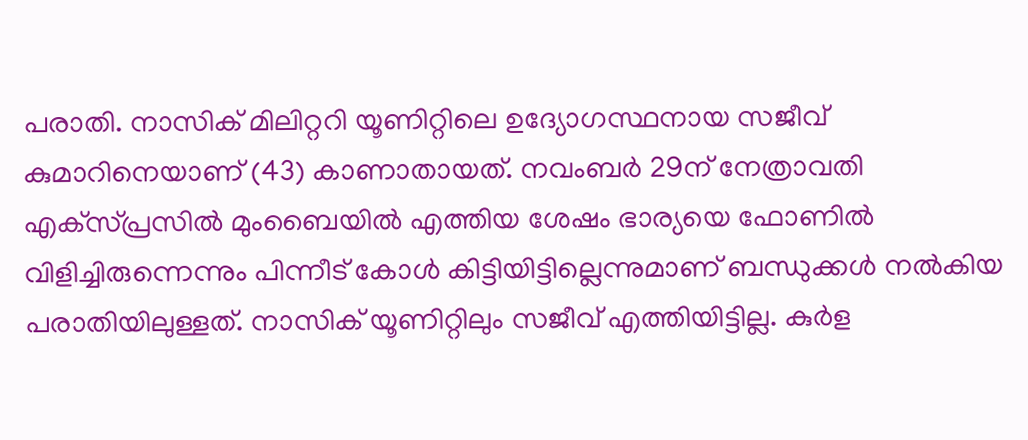പരാതി. നാസിക് മിലിറ്ററി യൂണിറ്റിലെ ഉദ്യോഗസ്ഥനായ സജീവ് കുമാറിനെയാണ് (43) കാണാതായത്. നവംബര്‍ 29ന് നേത്രാവതി എക്‌സ്പ്രസില്‍ മുംബൈയില്‍ എത്തിയ ശേഷം ഭാര്യയെ ഫോണില്‍ വിളിച്ചിരുന്നെന്നും പിന്നീട് കോള്‍ കിട്ടിയിട്ടില്ലെന്നുമാണ് ബന്ധുക്കള്‍ നല്‍കിയ പരാതിയിലുള്ളത്. നാസിക് യൂണിറ്റിലും സജീവ് എത്തിയിട്ടില്ല. കുര്‍ള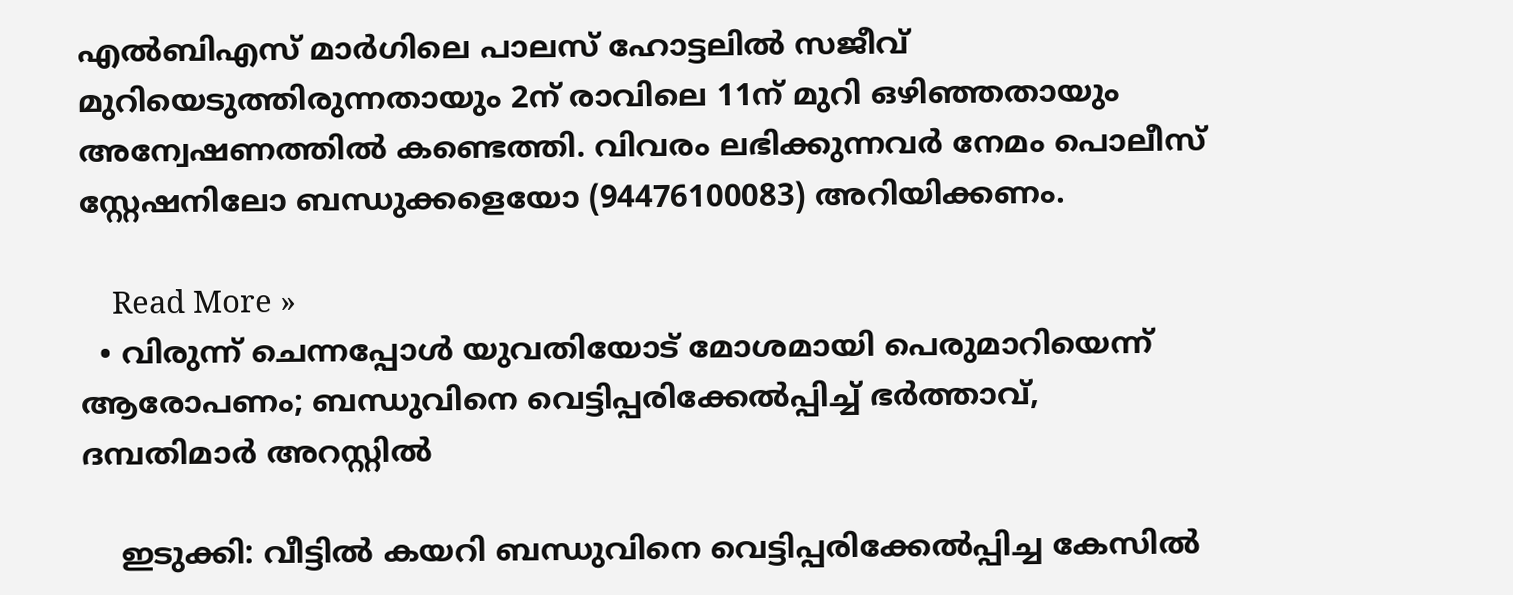എല്‍ബിഎസ് മാര്‍ഗിലെ പാലസ് ഹോട്ടലില്‍ സജീവ് മുറിയെടുത്തിരുന്നതായും 2ന് രാവിലെ 11ന് മുറി ഒഴിഞ്ഞതായും അന്വേഷണത്തില്‍ കണ്ടെത്തി. വിവരം ലഭിക്കുന്നവര്‍ നേമം പൊലീസ് സ്റ്റേഷനിലോ ബന്ധുക്കളെയോ (94476100083) അറിയിക്കണം.

    Read More »
  • വിരുന്ന് ചെന്നപ്പോള്‍ യുവതിയോട് മോശമായി പെരുമാറിയെന്ന് ആരോപണം; ബന്ധുവിനെ വെട്ടിപ്പരിക്കേല്‍പ്പിച്ച് ഭര്‍ത്താവ്, ദമ്പതിമാര്‍ അറസ്റ്റില്‍

    ഇടുക്കി: വീട്ടില്‍ കയറി ബന്ധുവിനെ വെട്ടിപ്പരിക്കേല്‍പ്പിച്ച കേസില്‍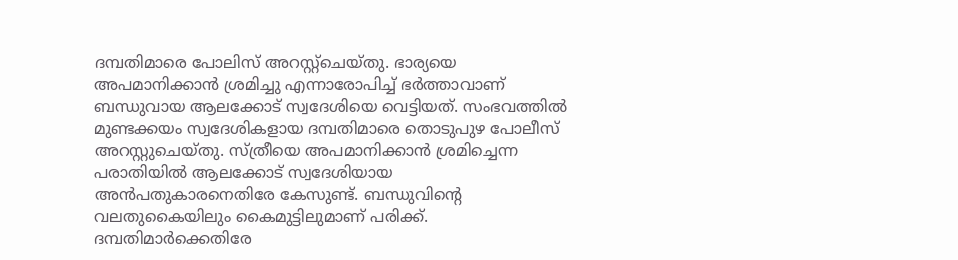ദമ്പതിമാരെ പോലിസ് അറസ്റ്റ്‌ചെയ്തു. ഭാര്യയെ അപമാനിക്കാന്‍ ശ്രമിച്ചു എന്നാരോപിച്ച് ഭര്‍ത്താവാണ് ബന്ധുവായ ആലക്കോട് സ്വദേശിയെ വെട്ടിയത്. സംഭവത്തില്‍ മുണ്ടക്കയം സ്വദേശികളായ ദമ്പതിമാരെ തൊടുപുഴ പോലീസ് അറസ്റ്റുചെയ്തു. സ്ത്രീയെ അപമാനിക്കാന്‍ ശ്രമിച്ചെന്ന പരാതിയില്‍ ആലക്കോട് സ്വദേശിയായ അന്‍പതുകാരനെതിരേ കേസുണ്ട്. ബന്ധുവിന്റെ വലതുകൈയിലും കൈമുട്ടിലുമാണ് പരിക്ക്. ദമ്പതിമാര്‍ക്കെതിരേ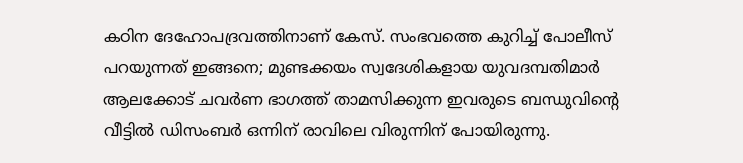കഠിന ദേഹോപദ്രവത്തിനാണ് കേസ്. സംഭവത്തെ കുറിച്ച് പോലീസ് പറയുന്നത് ഇങ്ങനെ; മുണ്ടക്കയം സ്വദേശികളായ യുവദമ്പതിമാര്‍ ആലക്കോട് ചവര്‍ണ ഭാഗത്ത് താമസിക്കുന്ന ഇവരുടെ ബന്ധുവിന്റെ വീട്ടില്‍ ഡിസംബര്‍ ഒന്നിന് രാവിലെ വിരുന്നിന് പോയിരുന്നു.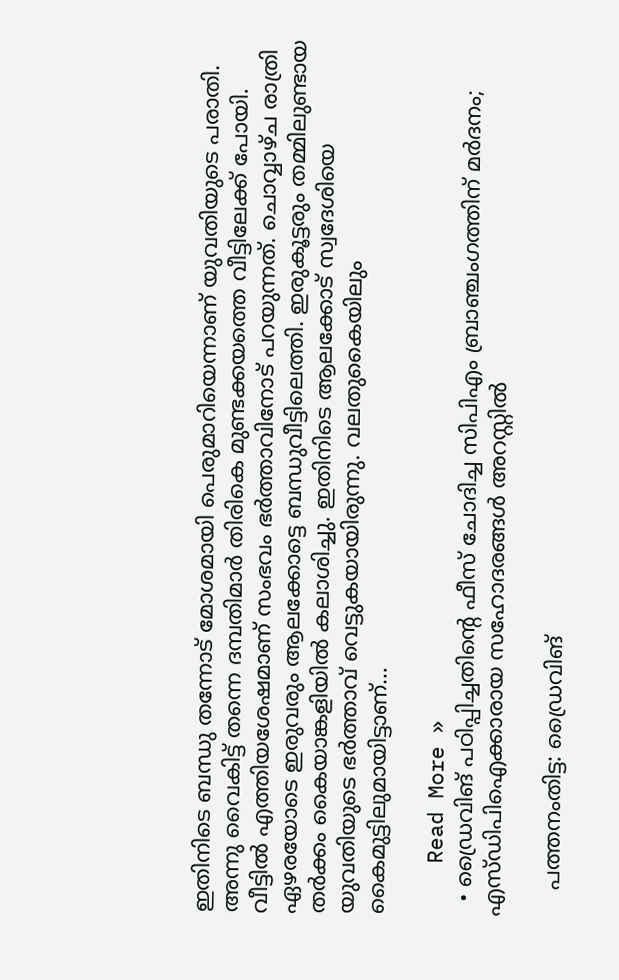ഇതിനിടെ ബന്ധു തന്നോട് മോശമായി പെരുമാറിയെന്നാണ് യുവതിയുടെ പരാതി. അന്നു വൈകിട്ട് തന്നെ ദമ്പതിമാര്‍ തിരികെ മുണ്ടക്കയത്തെ വീട്ടിലേക്ക് പോയി. വീട്ടില്‍ എത്തിയശേഷമാണ് സംഭവം ഭര്‍ത്താവിനോട് പറയുന്നത്. ചൊവ്വാഴ്ച രാത്രി ഏഴരയോടെ ഇരുവരും ആലക്കോട്ടെ ബന്ധുവീട്ടിലെത്തി. ഇരുകൂട്ടരും തമ്മിലുണ്ടായ തര്‍ക്കം കൈയാങ്കളിയില്‍ കലാശിച്ചു. ഇതിനിടെ ആലക്കോട് സ്വദേശിയെ യുവതിയുടെ ഭര്‍ത്താവ് വെട്ടുകയായിരുന്നു. വലതുകൈയിലും കൈമുട്ടിലുമായിട്ടാണ്…

    Read More »
  • ഡ്രൈവിങ് പഠിപ്പിച്ചതിന്റെ ഫീസ് ചോദിച്ച സിപിഎം ബ്രാഞ്ചംഗത്തിന് മര്‍ദനം; എസ്ഡിപിഐക്കാരായ സഹോദരങ്ങള്‍ അറസ്റ്റില്‍

    പത്തനംതിട്ട: ഡ്രൈവിങ്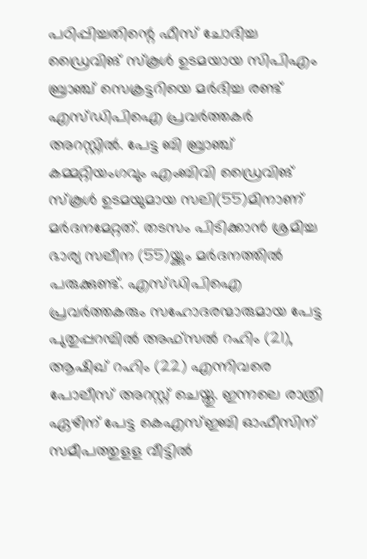പഠിപ്പിച്ചതിന്റെ ഫീസ് ചോദിച്ച ഡ്രൈവിങ് സ്‌കൂള്‍ ഉടമയായ സിപിഎം ബ്രാഞ്ച് സെക്രട്ടറിയെ മര്‍ദിച്ച രണ്ട് എസ്ഡിപിഐ പ്രവര്‍ത്തകര്‍ അറസ്റ്റില്‍. പേട്ട ബി ബ്രാഞ്ച് കമ്മറ്റിയംഗവും എംബിവി ഡ്രൈവിങ് സ്‌കൂള്‍ ഉടമയുമായ സലി(55)മിനാണ് മര്‍ദനമേറ്റത്. തടസം പിടിക്കാന്‍ ശ്രമിച്ച ഭാര്യ സലീന (55)യ്ക്കും മര്‍ദനത്തില്‍ പരുക്കുണ്ട്. എസ്ഡിപിഐ പ്രവര്‍ത്തകരും സഹോദരന്മാരുമായ പേട്ട പുതുപ്പറമ്പില്‍ അഫ്‌സല്‍ റഹിം (21), ആഷിഖ് റഹിം (22) എന്നിവരെ പോലീസ് അറസ്റ്റ് ചെയ്തു. ഇന്നലെ രാത്രി ഏഴിന് പേട്ട കെഎസ്ഇബി ഓഫീസിന് സമീപത്തുളള വീട്ടില്‍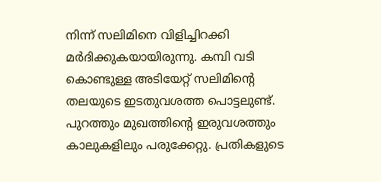നിന്ന് സലിമിനെ വിളിച്ചിറക്കി മര്‍ദിക്കുകയായിരുന്നു. കമ്പി വടി കൊണ്ടുള്ള അടിയേറ്റ് സലിമിന്റെ തലയുടെ ഇടതുവശത്ത പൊട്ടലുണ്ട്. പുറത്തും മുഖത്തിന്റെ ഇരുവശത്തും കാലുകളിലും പരുക്കേറ്റു. പ്രതികളുടെ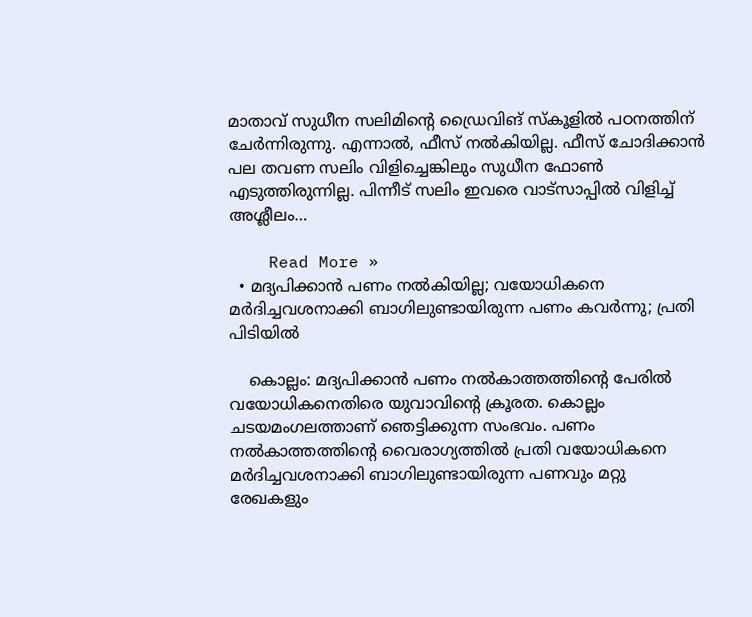മാതാവ് സുധീന സലിമിന്റെ ഡ്രൈവിങ് സ്‌കൂളില്‍ പഠനത്തിന് ചേര്‍ന്നിരുന്നു. എന്നാല്‍, ഫീസ് നല്‍കിയില്ല. ഫീസ് ചോദിക്കാന്‍ പല തവണ സലിം വിളിച്ചെങ്കിലും സുധീന ഫോണ്‍ എടുത്തിരുന്നില്ല. പിന്നീട് സലിം ഇവരെ വാട്‌സാപ്പില്‍ വിളിച്ച് അശ്ലീലം…

    Read More »
  • മദ്യപിക്കാന്‍ പണം നല്‍കിയില്ല; വയോധികനെ മര്‍ദിച്ചവശനാക്കി ബാഗിലുണ്ടായിരുന്ന പണം കവര്‍ന്നു; പ്രതി പിടിയില്‍

    കൊല്ലം: മദ്യപിക്കാന്‍ പണം നല്‍കാത്തത്തിന്റെ പേരില്‍ വയോധികനെതിരെ യുവാവിന്റെ ക്രൂരത. കൊല്ലം ചടയമംഗലത്താണ് ഞെട്ടിക്കുന്ന സംഭവം. പണം നല്‍കാത്തത്തിന്റെ വൈരാഗ്യത്തില്‍ പ്രതി വയോധികനെ മര്‍ദിച്ചവശനാക്കി ബാഗിലുണ്ടായിരുന്ന പണവും മറ്റു രേഖകളും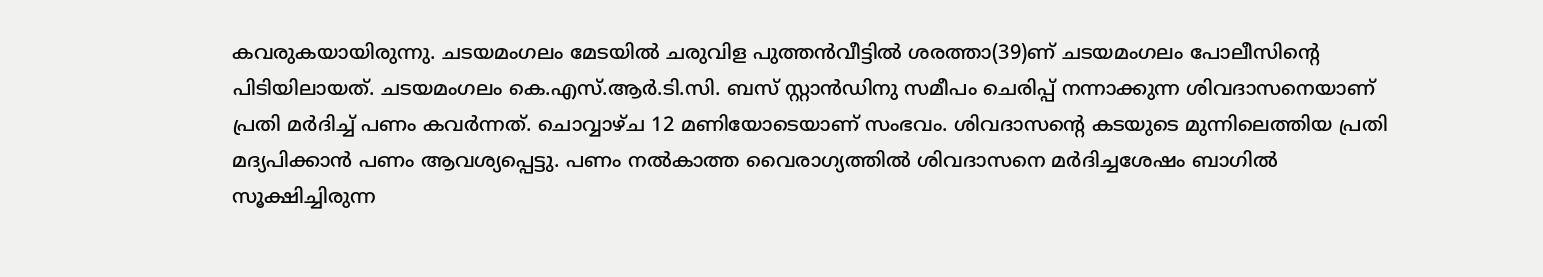കവരുകയായിരുന്നു. ചടയമംഗലം മേടയില്‍ ചരുവിള പുത്തന്‍വീട്ടില്‍ ശരത്താ(39)ണ് ചടയമംഗലം പോലീസിന്റെ പിടിയിലായത്. ചടയമംഗലം കെ.എസ്.ആര്‍.ടി.സി. ബസ് സ്റ്റാന്‍ഡിനു സമീപം ചെരിപ്പ് നന്നാക്കുന്ന ശിവദാസനെയാണ് പ്രതി മര്‍ദിച്ച് പണം കവര്‍ന്നത്. ചൊവ്വാഴ്ച 12 മണിയോടെയാണ് സംഭവം. ശിവദാസന്റെ കടയുടെ മുന്നിലെത്തിയ പ്രതി മദ്യപിക്കാന്‍ പണം ആവശ്യപ്പെട്ടു. പണം നല്‍കാത്ത വൈരാഗ്യത്തില്‍ ശിവദാസനെ മര്‍ദിച്ചശേഷം ബാഗില്‍ സൂക്ഷിച്ചിരുന്ന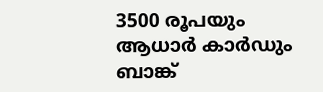3500 രൂപയും ആധാര്‍ കാര്‍ഡും ബാങ്ക്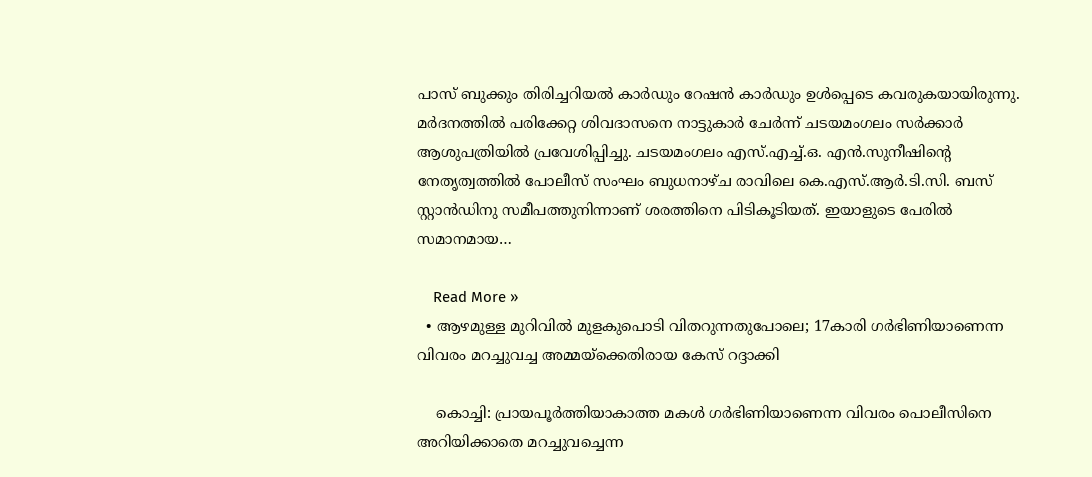പാസ് ബുക്കും തിരിച്ചറിയല്‍ കാര്‍ഡും റേഷന്‍ കാര്‍ഡും ഉള്‍പ്പെടെ കവരുകയായിരുന്നു. മര്‍ദനത്തില്‍ പരിക്കേറ്റ ശിവദാസനെ നാട്ടുകാര്‍ ചേര്‍ന്ന് ചടയമംഗലം സര്‍ക്കാര്‍ ആശുപത്രിയില്‍ പ്രവേശിപ്പിച്ചു. ചടയമംഗലം എസ്.എച്ച്.ഒ. എന്‍.സുനീഷിന്റെ നേതൃത്വത്തില്‍ പോലീസ് സംഘം ബുധനാഴ്ച രാവിലെ കെ.എസ്.ആര്‍.ടി.സി. ബസ് സ്റ്റാന്‍ഡിനു സമീപത്തുനിന്നാണ് ശരത്തിനെ പിടികൂടിയത്. ഇയാളുടെ പേരില്‍ സമാനമായ…

    Read More »
  • ആഴമുള്ള മുറിവില്‍ മുളകുപൊടി വിതറുന്നതുപോലെ; 17കാരി ഗര്‍ഭിണിയാണെന്ന വിവരം മറച്ചുവച്ച അമ്മയ്ക്കെതിരായ കേസ് റദ്ദാക്കി

    കൊച്ചി: പ്രായപൂര്‍ത്തിയാകാത്ത മകള്‍ ഗര്‍ഭിണിയാണെന്ന വിവരം പൊലീസിനെ അറിയിക്കാതെ മറച്ചുവച്ചെന്ന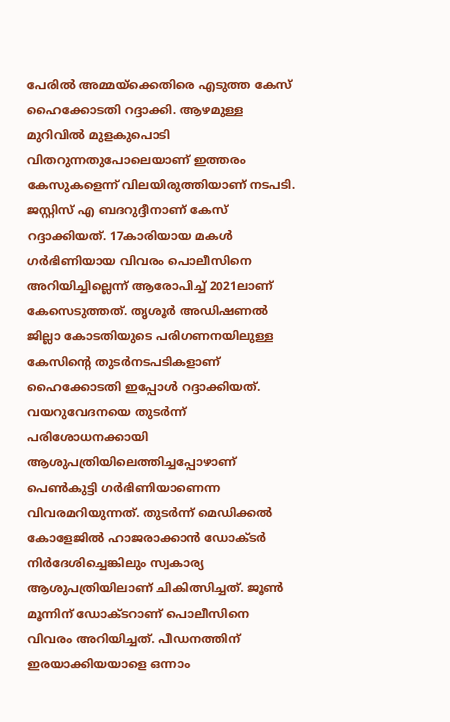പേരില്‍ അമ്മയ്ക്കെതിരെ എടുത്ത കേസ് ഹൈക്കോടതി റദ്ദാക്കി. ആഴമുള്ള മുറിവില്‍ മുളകുപൊടി വിതറുന്നതുപോലെയാണ് ഇത്തരം കേസുകളെന്ന് വിലയിരുത്തിയാണ് നടപടി. ജസ്റ്റിസ് എ ബദറുദ്ദീനാണ് കേസ് റദ്ദാക്കിയത്. 17കാരിയായ മകള്‍ ഗര്‍ഭിണിയായ വിവരം പൊലീസിനെ അറിയിച്ചില്ലെന്ന് ആരോപിച്ച് 2021ലാണ് കേസെടുത്തത്. തൃശൂര്‍ അഡിഷണല്‍ ജില്ലാ കോടതിയുടെ പരിഗണനയിലുള്ള കേസിന്റെ തുടര്‍നടപടികളാണ് ഹൈക്കോടതി ഇപ്പോള്‍ റദ്ദാക്കിയത്. വയറുവേദനയെ തുടര്‍ന്ന് പരിശോധനക്കായി ആശുപത്രിയിലെത്തിച്ചപ്പോഴാണ് പെണ്‍കുട്ടി ഗര്‍ഭിണിയാണെന്ന വിവരമറിയുന്നത്. തുടര്‍ന്ന് മെഡിക്കല്‍ കോളേജില്‍ ഹാജരാക്കാന്‍ ഡോക്ടര്‍ നിര്‍ദേശിച്ചെങ്കിലും സ്വകാര്യ ആശുപത്രിയിലാണ് ചികിത്സിച്ചത്. ജൂണ്‍ മൂന്നിന് ഡോക്ടറാണ് പൊലീസിനെ വിവരം അറിയിച്ചത്. പീഡനത്തിന് ഇരയാക്കിയയാളെ ഒന്നാം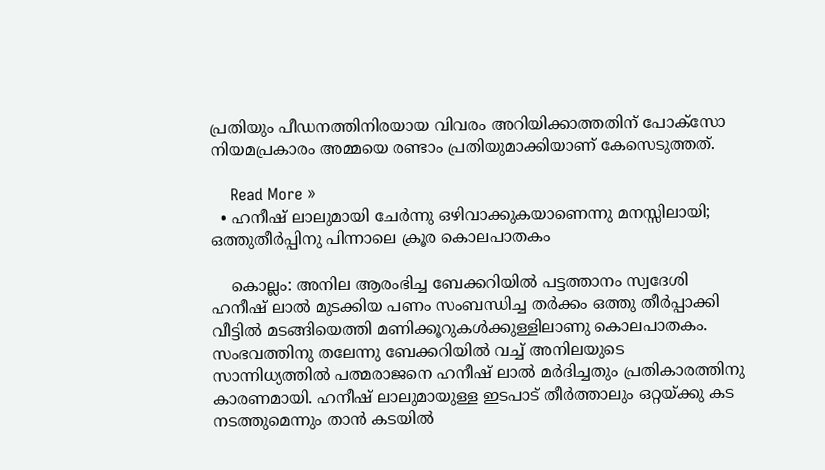പ്രതിയും പീഡനത്തിനിരയായ വിവരം അറിയിക്കാത്തതിന് പോക്‌സോ നിയമപ്രകാരം അമ്മയെ രണ്ടാം പ്രതിയുമാക്കിയാണ് കേസെടുത്തത്.

    Read More »
  • ഹനീഷ് ലാലുമായി ചേര്‍ന്നു ഒഴിവാക്കുകയാണെന്നു മനസ്സിലായി; ഒത്തുതീര്‍പ്പിനു പിന്നാലെ ക്രൂര കൊലപാതകം

    കൊല്ലം: അനില ആരംഭിച്ച ബേക്കറിയില്‍ പട്ടത്താനം സ്വദേശി ഹനീഷ് ലാല്‍ മുടക്കിയ പണം സംബന്ധിച്ച തര്‍ക്കം ഒത്തു തീര്‍പ്പാക്കി വീട്ടില്‍ മടങ്ങിയെത്തി മണിക്കൂറുകള്‍ക്കുള്ളിലാണു കൊലപാതകം. സംഭവത്തിനു തലേന്നു ബേക്കറിയില്‍ വച്ച് അനിലയുടെ സാന്നിധ്യത്തില്‍ പത്മരാജനെ ഹനീഷ് ലാല്‍ മര്‍ദിച്ചതും പ്രതികാരത്തിനു കാരണമായി. ഹനീഷ് ലാലുമായുള്ള ഇടപാട് തീര്‍ത്താലും ഒറ്റയ്ക്കു കട നടത്തുമെന്നും താന്‍ കടയില്‍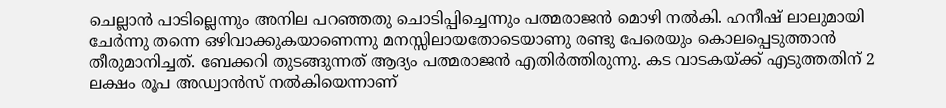ചെല്ലാന്‍ പാടില്ലെന്നും അനില പറഞ്ഞതു ചൊടിപ്പിച്ചെന്നും പത്മരാജന്‍ മൊഴി നല്‍കി. ഹനീഷ് ലാലുമായി ചേര്‍ന്നു തന്നെ ഒഴിവാക്കുകയാണെന്നു മനസ്സിലായതോടെയാണു രണ്ടു പേരെയും കൊലപ്പെടുത്താന്‍ തീരുമാനിച്ചത്. ബേക്കറി തുടങ്ങുന്നത് ആദ്യം പത്മരാജന്‍ എതിര്‍ത്തിരുന്നു. കട വാടകയ്ക്ക് എടുത്തതിന് 2 ലക്ഷം രൂപ അഡ്വാന്‍സ് നല്‍കിയെന്നാണ്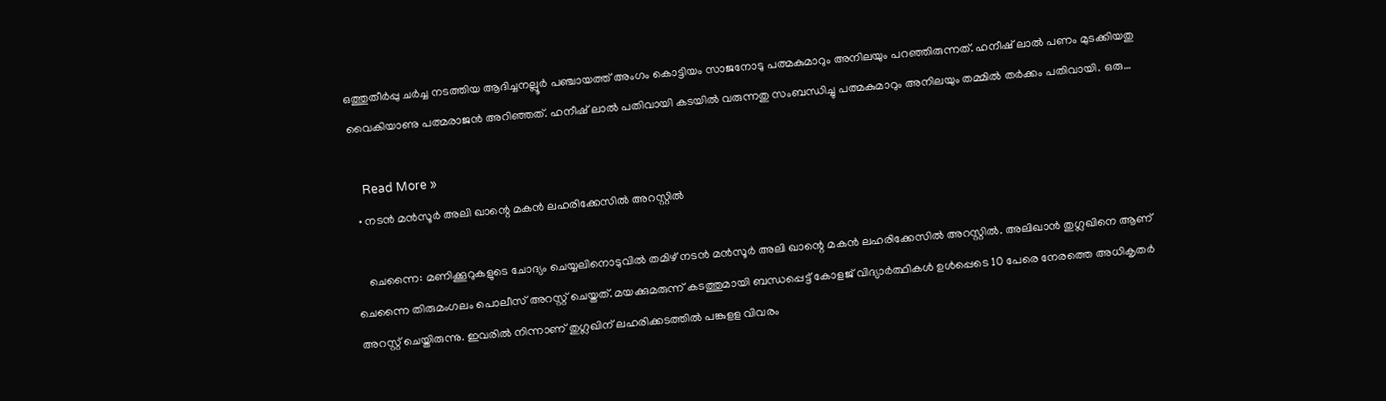ഒത്തുതീര്‍പ്പു ചര്‍ച്ച നടത്തിയ ആദിച്ചനല്ലൂര്‍ പഞ്ചായത്ത് അംഗം കൊട്ടിയം സാജനോടു പത്മകുമാറും അനിലയും പറഞ്ഞിരുന്നത്. ഹനീഷ് ലാല്‍ പണം മുടക്കിയതു വൈകിയാണു പത്മരാജന്‍ അറിഞ്ഞത്. ഹനീഷ് ലാല്‍ പതിവായി കടയില്‍ വരുന്നതു സംബന്ധിച്ചു പത്മകുമാറും അനിലയും തമ്മില്‍ തര്‍ക്കം പതിവായി. ഒരു…

    Read More »
  • നടന്‍ മന്‍സൂര്‍ അലി ഖാന്റെ മകന്‍ ലഹരിക്കേസില്‍ അറസ്റ്റില്‍

    ചെന്നൈ: മണിക്കൂറുകളുടെ ചോദ്യം ചെയ്യലിനൊടുവില്‍ തമിഴ് നടന്‍ മന്‍സൂര്‍ അലി ഖാന്റെ മകന്‍ ലഹരിക്കേസില്‍ അറസ്റ്റില്‍. അലിഖാന്‍ തുഗ്ലഖിനെ ആണ് ചെന്നൈ തിരുമംഗലം പൊലീസ് അറസ്റ്റ് ചെയ്തത്. മയക്കുമരുന്ന് കടത്തുമായി ബന്ധപ്പെട്ട് കോളജ് വിദ്യാര്‍ത്ഥികള്‍ ഉള്‍പ്പെടെ 10 പേരെ നേരത്തെ അധികൃതര്‍ അറസ്റ്റ് ചെയ്തിരുന്നു. ഇവരില്‍ നിന്നാണ് തുഗ്ലഖിന് ലഹരിക്കടത്തില്‍ പങ്കുളള വിവരം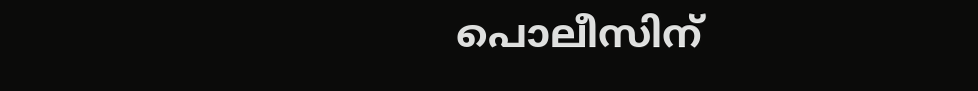പൊലീസിന്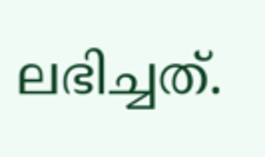ലഭിച്ചത്.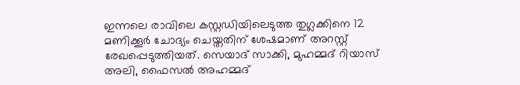ഇന്നലെ രാവിലെ കസ്റ്റഡിയിലെടുത്ത തുഗ്ലക്കിനെ 12 മണിക്കൂര്‍ ചോദ്യം ചെയ്തതിന് ശേഷമാണ് അറസ്റ്റ് രേഖപ്പെടുത്തിയത്. സെയാദ് സാക്കി, മുഹമ്മദ് റിയാസ് അലി, ഫൈസല്‍ അഹമ്മദ്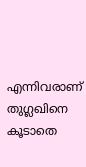എന്നിവരാണ് തുഗ്ലഖിനെ കൂടാതെ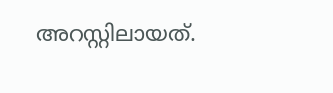അറസ്റ്റിലായത്.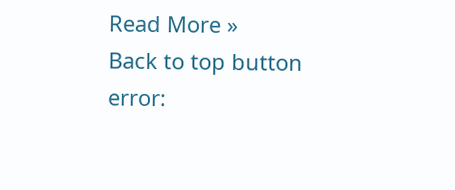Read More »
Back to top button
error: